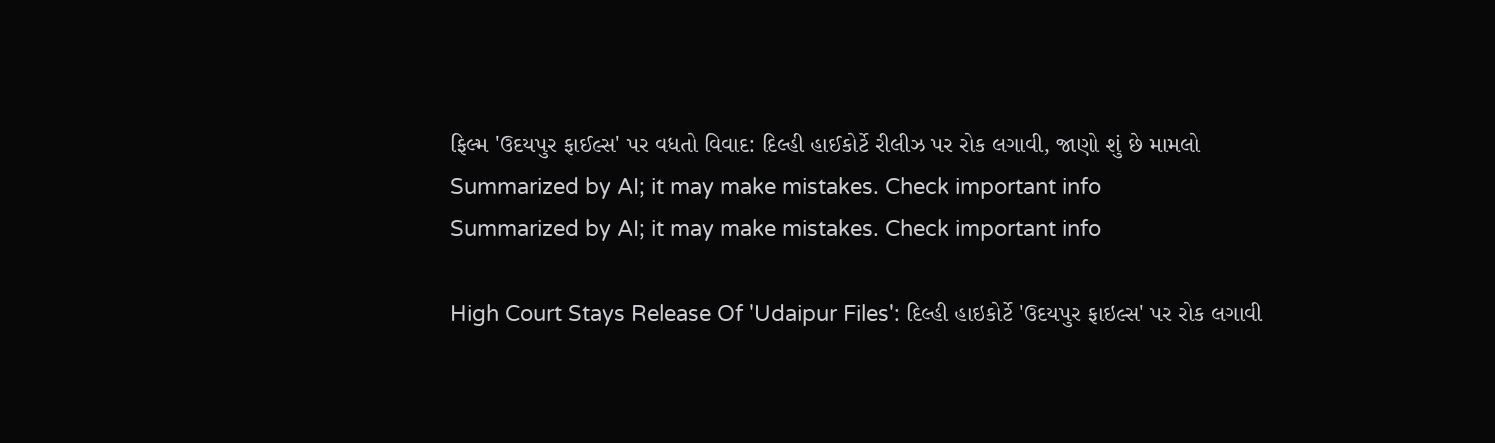ફિલ્મ 'ઉદયપુર ફાઈલ્સ' પર વધતો વિવાદ: દિલ્હી હાઈકોર્ટે રીલીઝ પર રોક લગાવી, જાણો શું છે મામલો
Summarized by AI; it may make mistakes. Check important info
Summarized by AI; it may make mistakes. Check important info

High Court Stays Release Of 'Udaipur Files': દિલ્હી હાઇકોર્ટે 'ઉદયપુર ફાઇલ્સ' પર રોક લગાવી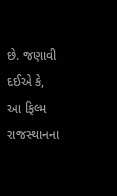છે. જણાવી દઈએ કે, આ ફિલ્મ રાજસ્થાનના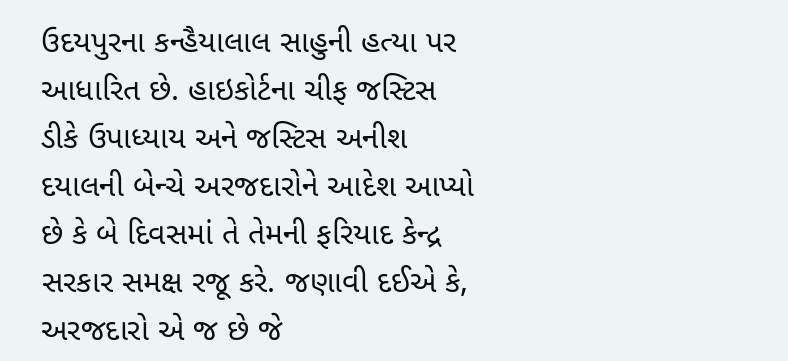ઉદયપુરના કન્હૈયાલાલ સાહુની હત્યા પર આધારિત છે. હાઇકોર્ટના ચીફ જસ્ટિસ ડીકે ઉપાધ્યાય અને જસ્ટિસ અનીશ દયાલની બેન્ચે અરજદારોને આદેશ આપ્યો છે કે બે દિવસમાં તે તેમની ફરિયાદ કેન્દ્ર સરકાર સમક્ષ રજૂ કરે. જણાવી દઈએ કે, અરજદારો એ જ છે જે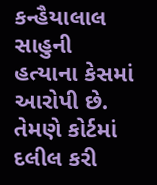કન્હૈયાલાલ સાહુની હત્યાના કેસમાં આરોપી છે. તેમણે કોર્ટમાં દલીલ કરી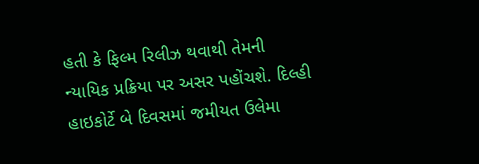હતી કે ફિલ્મ રિલીઝ થવાથી તેમની ન્યાયિક પ્રક્રિયા પર અસર પહોંચશે. દિલ્હી હાઇકોર્ટે બે દિવસમાં જમીયત ઉલેમા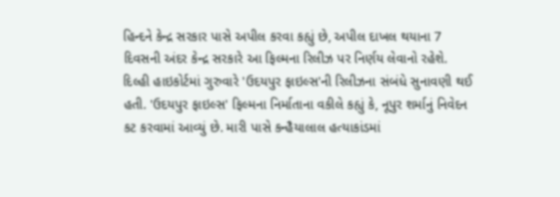હિન્દને કેન્દ્ર સરકાર પાસે અપીલ કરવા કહ્યું છે, અપીલ દાખલ થયાના 7 દિવસની અંદર કેન્દ્ર સરકારે આ ફિલ્મના રિલીઝ પર નિર્ણય લેવાનો રહેશે.
દિલ્હી હાઇકોર્ટમાં ગુરુવારે 'ઉદયપુર ફાઇલ્સ'ની રિલીઝના સંબંધે સુનાવણી થઈ હતી. 'ઉદયપુર ફાઇલ્સ' ફિલ્મના નિર્માતાના વકીલે કહ્યું કે, નૂપુર શર્માનું નિવેદન કટ કરવામાં આવ્યું છે. મારી પાસે કન્હૈયાલાલ હત્યાકાંડમાં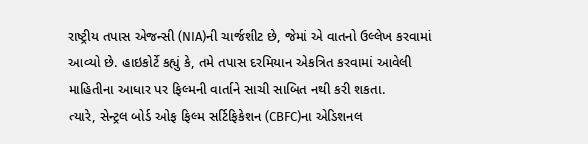રાષ્ટ્રીય તપાસ એજન્સી (NIA)ની ચાર્જશીટ છે, જેમાં એ વાતનો ઉલ્લેખ કરવામાં આવ્યો છે. હાઇકોર્ટે કહ્યું કે, તમે તપાસ દરમિયાન એકત્રિત કરવામાં આવેલી માહિતીના આધાર પર ફિલ્મની વાર્તાને સાચી સાબિત નથી કરી શકતા.
ત્યારે, સેન્ટ્રલ બોર્ડ ઓફ ફિલ્મ સર્ટિફિકેશન (CBFC)ના એડિશનલ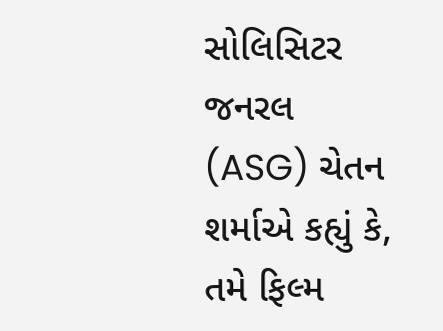સોલિસિટર જનરલ (ASG) ચેતન શર્માએ કહ્યું કે, તમે ફિલ્મ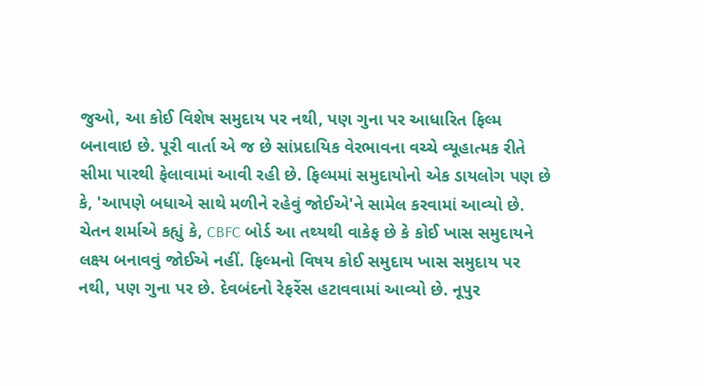જુઓ, આ કોઈ વિશેષ સમુદાય પર નથી, પણ ગુના પર આધારિત ફિલ્મ બનાવાઇ છે. પૂરી વાર્તા એ જ છે સાંપ્રદાયિક વેરભાવના વચ્ચે વ્યૂહાત્મક રીતે સીમા પારથી ફેલાવામાં આવી રહી છે. ફિલ્મમાં સમુદાયોનો એક ડાયલોગ પણ છે કે, 'આપણે બધાએ સાથે મળીને રહેવું જોઈએ'ને સામેલ કરવામાં આવ્યો છે.
ચેતન શર્માએ કહ્યું કે, CBFC બોર્ડ આ તથ્યથી વાકેફ છે કે કોઈ ખાસ સમુદાયને લક્ષ્ય બનાવવું જોઈએ નહીં. ફિલ્મનો વિષય કોઈ સમુદાય ખાસ સમુદાય પર નથી, પણ ગુના પર છે. દેવબંદનો રેફરેંસ હટાવવામાં આવ્યો છે. નૂપુર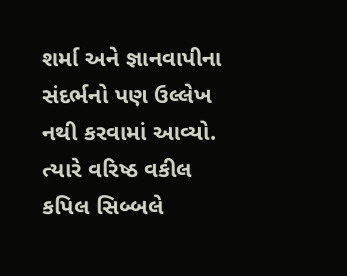શર્મા અને જ્ઞાનવાપીના સંદર્ભનો પણ ઉલ્લેખ નથી કરવામાં આવ્યો.
ત્યારે વરિષ્ઠ વકીલ કપિલ સિબ્બલે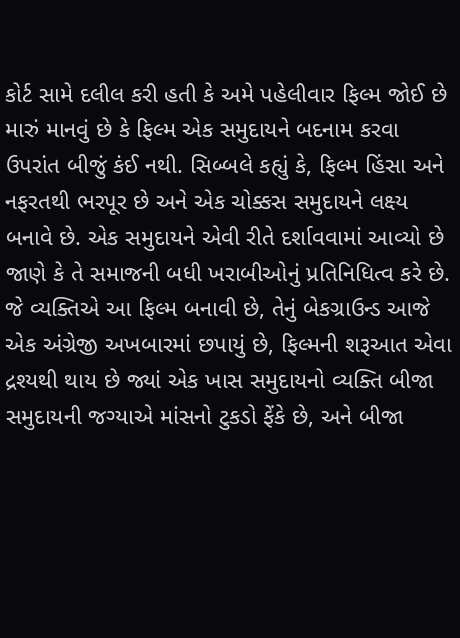કોર્ટ સામે દલીલ કરી હતી કે અમે પહેલીવાર ફિલ્મ જોઈ છે મારું માનવું છે કે ફિલ્મ એક સમુદાયને બદનામ કરવા ઉપરાંત બીજું કંઈ નથી. સિબ્બલે કહ્યું કે, ફિલ્મ હિંસા અને નફરતથી ભરપૂર છે અને એક ચોક્કસ સમુદાયને લક્ષ્ય બનાવે છે. એક સમુદાયને એવી રીતે દર્શાવવામાં આવ્યો છે જાણે કે તે સમાજની બધી ખરાબીઓનું પ્રતિનિધિત્વ કરે છે. જે વ્યક્તિએ આ ફિલ્મ બનાવી છે, તેનું બેકગ્રાઉન્ડ આજે એક અંગ્રેજી અખબારમાં છપાયું છે, ફિલ્મની શરૂઆત એવા દ્રશ્યથી થાય છે જ્યાં એક ખાસ સમુદાયનો વ્યક્તિ બીજા સમુદાયની જગ્યાએ માંસનો ટુકડો ફેંકે છે, અને બીજા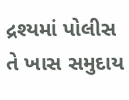દ્રશ્યમાં પોલીસ તે ખાસ સમુદાય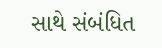સાથે સંબંધિત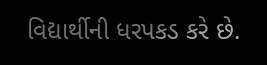વિદ્યાર્થીની ધરપકડ કરે છે.